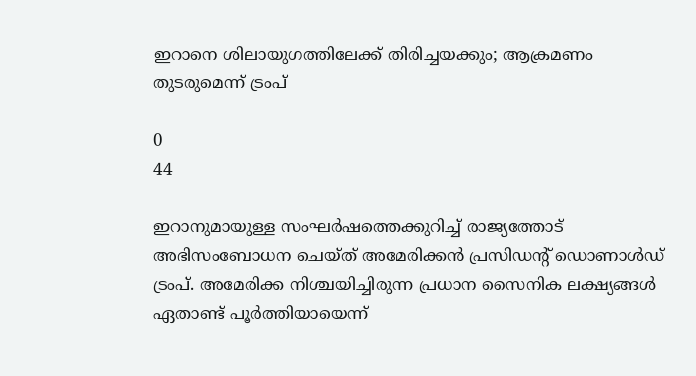ഇറാനെ ശിലായുഗത്തിലേക്ക് തിരിച്ചയക്കും; ആക്രമണം തുടരുമെന്ന് ട്രംപ്

0
44

ഇറാനുമായുള്ള സംഘർഷത്തെക്കുറിച്ച് രാജ്യത്തോട് അഭിസംബോധന ചെയ്ത് അമേരിക്കൻ പ്രസിഡന്റ് ഡൊണാൾഡ് ട്രംപ്. അമേരിക്ക നിശ്ചയിച്ചിരുന്ന പ്രധാന സൈനിക ലക്ഷ്യങ്ങൾ ഏതാണ്ട് പൂർത്തിയായെന്ന്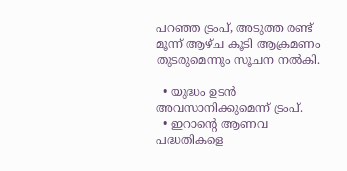പറഞ്ഞ ട്രംപ്, അടുത്ത രണ്ട് മൂന്ന് ആഴ്ച കൂടി ആക്രമണം തുടരുമെന്നും സൂചന നൽകി.

  • യുദ്ധം ഉടൻ അവസാനിക്കുമെന്ന് ട്രംപ്.
  • ഇറാൻ്റെ ആണവ പദ്ധതികളെ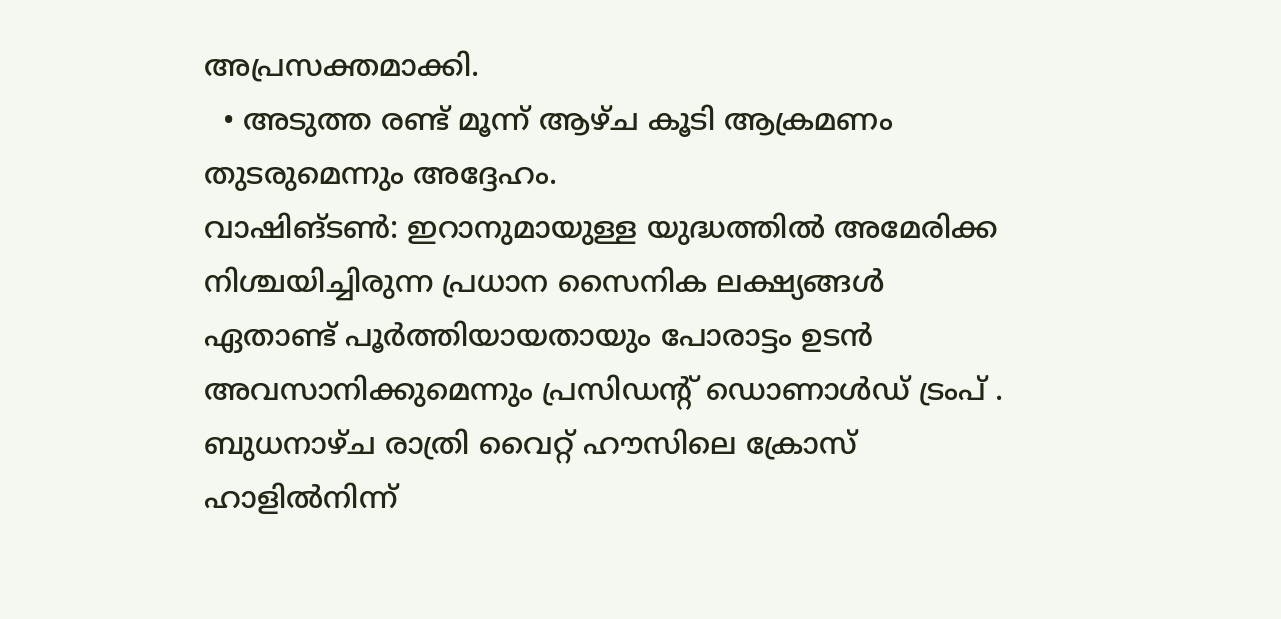അപ്രസക്തമാക്കി.
  • അടുത്ത രണ്ട് മൂന്ന് ആഴ്ച കൂടി ആക്രമണം തുടരുമെന്നും അദ്ദേഹം.
വാഷിങ്ടൺ: ഇറാനുമായുള്ള യുദ്ധത്തിൽ അമേരിക്ക നിശ്ചയിച്ചിരുന്ന പ്രധാന സൈനിക ലക്ഷ്യങ്ങൾ ഏതാണ്ട് പൂർത്തിയായതായും പോരാട്ടം ഉടൻ അവസാനിക്കുമെന്നും പ്രസിഡന്റ് ഡൊണാൾഡ് ട്രംപ് . ബുധനാഴ്ച രാത്രി വൈറ്റ് ഹൗസിലെ ക്രോസ് ഹാളിൽനിന്ന്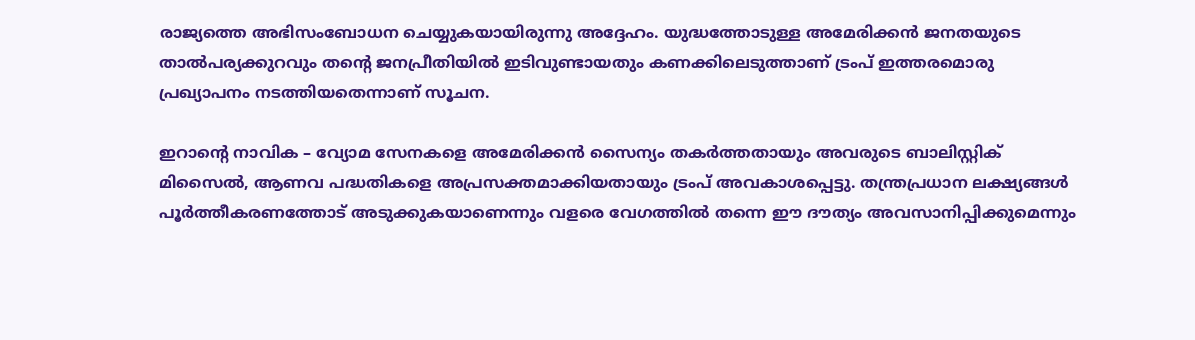രാജ്യത്തെ അഭിസംബോധന ചെയ്യുകയായിരുന്നു അദ്ദേഹം. യുദ്ധത്തോടുള്ള അമേരിക്കൻ ജനതയുടെ താൽപര്യക്കുറവും തന്റെ ജനപ്രീതിയിൽ ഇടിവുണ്ടായതും കണക്കിലെടുത്താണ് ട്രംപ് ഇത്തരമൊരു പ്രഖ്യാപനം നടത്തിയതെന്നാണ് സൂചന.

ഇറാന്റെ നാവിക – വ്യോമ സേനകളെ അമേരിക്കൻ സൈന്യം തകർത്തതായും അവരുടെ ബാലിസ്റ്റിക് മിസൈൽ, ആണവ പദ്ധതികളെ അപ്രസക്തമാക്കിയതായും ട്രംപ് അവകാശപ്പെട്ടു. തന്ത്രപ്രധാന ലക്ഷ്യങ്ങൾ പൂർത്തീകരണത്തോട് അടുക്കുകയാണെന്നും വളരെ വേഗത്തിൽ തന്നെ ഈ ദൗത്യം അവസാനിപ്പിക്കുമെന്നും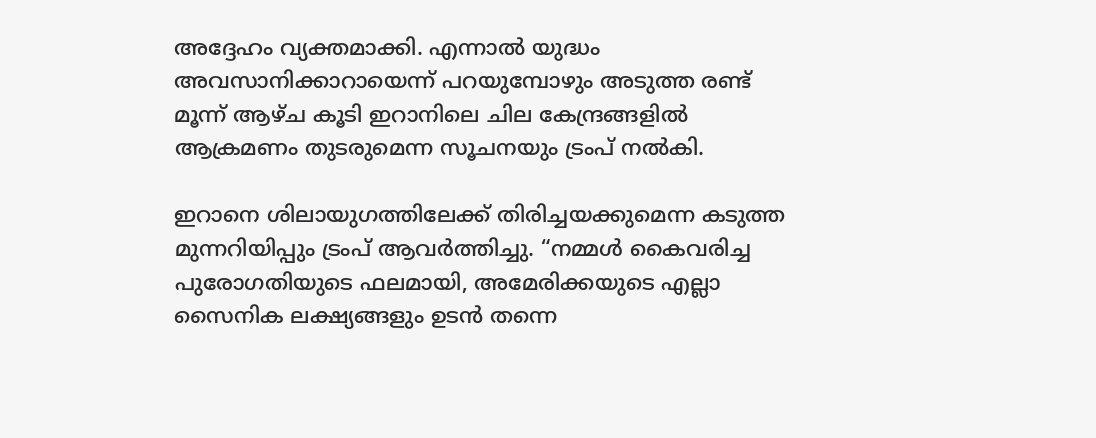അദ്ദേഹം വ്യക്തമാക്കി. എന്നാൽ യുദ്ധം അവസാനിക്കാറായെന്ന് പറയുമ്പോഴും അടുത്ത രണ്ട് മൂന്ന് ആഴ്ച കൂടി ഇറാനിലെ ചില കേന്ദ്രങ്ങളിൽ ആക്രമണം തുടരുമെന്ന സൂചനയും ട്രംപ് നൽകി.

ഇറാനെ ശിലായുഗത്തിലേക്ക് തിരിച്ചയക്കുമെന്ന കടുത്ത മുന്നറിയിപ്പും ട്രംപ് ആവ‍ർത്തിച്ചു. “നമ്മൾ കൈവരിച്ച പുരോഗതിയുടെ ഫലമായി, അമേരിക്കയുടെ എല്ലാ സൈനിക ലക്ഷ്യങ്ങളും ഉടൻ തന്നെ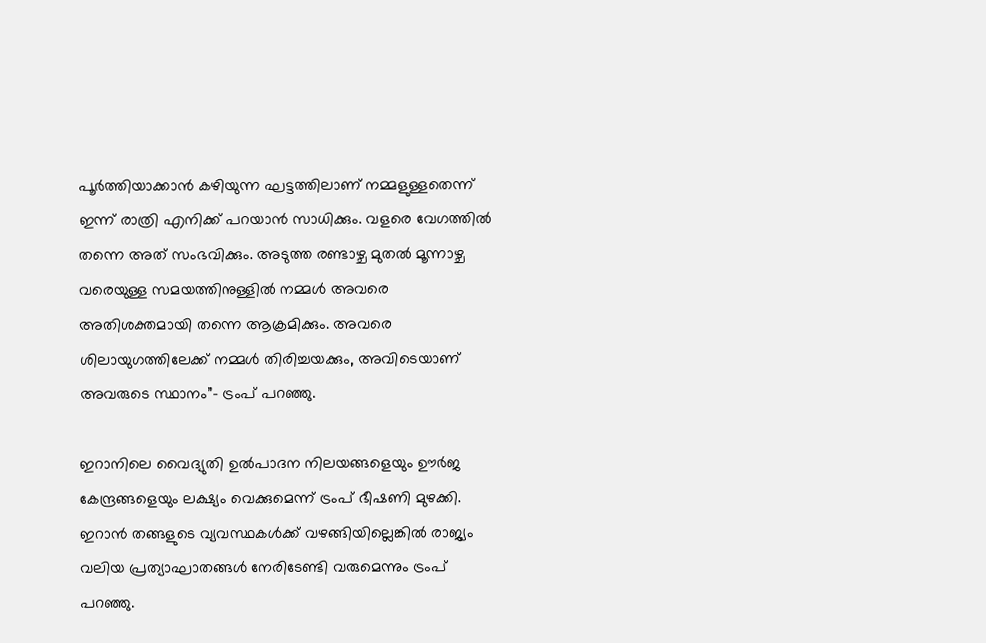പൂർത്തിയാക്കാൻ കഴിയുന്ന ഘട്ടത്തിലാണ് നമ്മളുള്ളതെന്ന് ഇന്ന് രാത്രി എനിക്ക് പറയാൻ സാധിക്കും. വളരെ വേഗത്തിൽ തന്നെ അത് സംഭവിക്കും. അടുത്ത രണ്ടാഴ്ച മുതൽ മൂന്നാഴ്ച വരെയുള്ള സമയത്തിനുള്ളിൽ നമ്മൾ അവരെ അതിശക്തമായി തന്നെ ആക്രമിക്കും. അവരെ ശിലായുഗത്തിലേക്ക് നമ്മൾ തിരിച്ചയക്കും, അവിടെയാണ് അവരുടെ സ്ഥാനം”- ട്രംപ് പറഞ്ഞു.

ഇറാനിലെ വൈദ്യുതി ഉൽപാദന നിലയങ്ങളെയും ഊർജ കേന്ദ്രങ്ങളെയും ലക്ഷ്യം വെക്കുമെന്ന് ട്രംപ് ഭീഷണി മുഴക്കി. ഇറാൻ തങ്ങളുടെ വ്യവസ്ഥകൾക്ക് വഴങ്ങിയില്ലെങ്കിൽ രാജ്യം വലിയ പ്രത്യാഘാതങ്ങൾ നേരിടേണ്ടി വരുമെന്നും ട്രംപ് പറഞ്ഞു.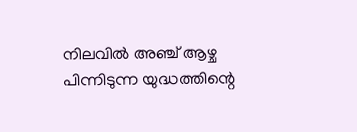നിലവിൽ അഞ്ച് ആഴ്ച പിന്നിടുന്ന യുദ്ധത്തിന്റെ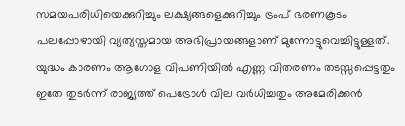സമയപരിധിയെക്കുറിച്ചും ലക്ഷ്യങ്ങളെക്കുറിച്ചും ട്രംപ് ഭരണകൂടം പലപ്പോഴായി വ്യത്യസ്തമായ അഭിപ്രായങ്ങളാണ് മുന്നോട്ടുവെച്ചിട്ടുള്ളത്. യുദ്ധം കാരണം ആഗോള വിപണിയിൽ എണ്ണ വിതരണം തടസ്സപ്പെട്ടതും ഇതേ തുട‍ർന്ന് രാജ്യത്ത് പെട്രോൾ വില വർധിച്ചതും അമേരിക്കൻ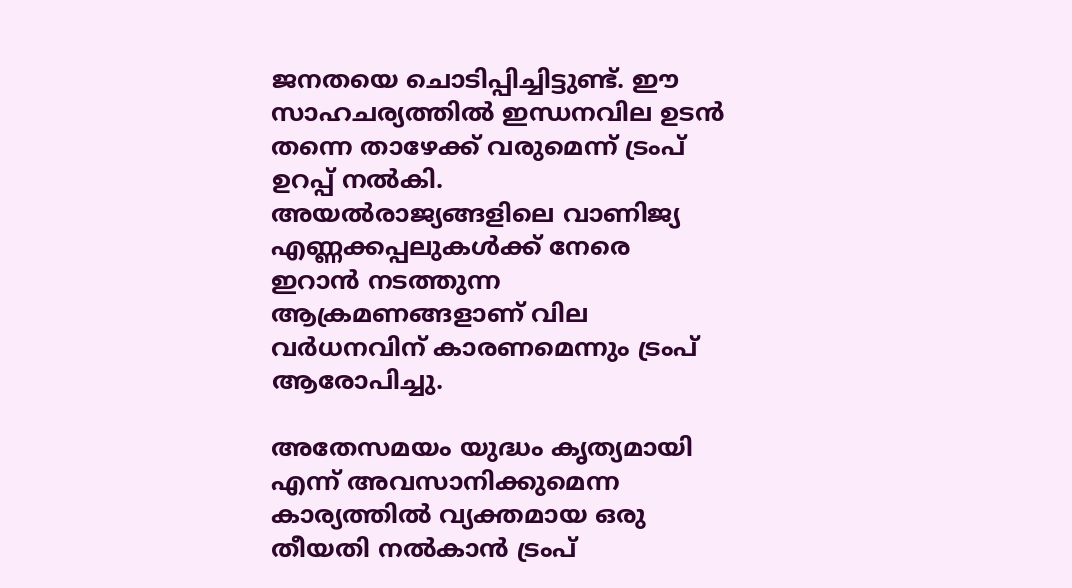ജനതയെ ചൊടിപ്പിച്ചിട്ടുണ്ട്. ഈ സാഹചര്യത്തിൽ ഇന്ധനവില ഉടൻ തന്നെ താഴേക്ക് വരുമെന്ന് ട്രംപ് ഉറപ്പ് നൽകി. അയൽരാജ്യങ്ങളിലെ വാണിജ്യ എണ്ണക്കപ്പലുകൾക്ക് നേരെ ഇറാൻ നടത്തുന്ന ആക്രമണങ്ങളാണ് വില വർധനവിന് കാരണമെന്നും ട്രംപ് ആരോപിച്ചു.

അതേസമയം യുദ്ധം കൃത്യമായി എന്ന് അവസാനിക്കുമെന്ന കാര്യത്തിൽ വ്യക്തമായ ഒരു തീയതി നൽകാൻ ട്രംപ്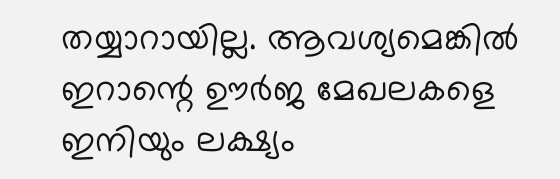തയ്യാറായില്ല. ആവശ്യമെങ്കിൽ ഇറാന്റെ ഊർജ മേഖലകളെ ഇനിയും ലക്ഷ്യം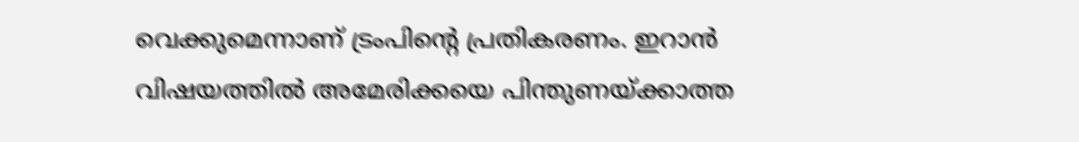വെക്കുമെന്നാണ് ട്രംപിൻ്റെ പ്രതികരണം. ഇറാൻ വിഷയത്തിൽ അമേരിക്കയെ പിന്തുണയ്ക്കാത്ത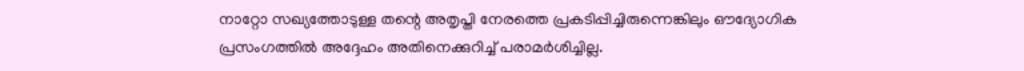നാറ്റോ സഖ്യത്തോടുള്ള തന്റെ അതൃപ്തി നേരത്തെ പ്രകടിപ്പിച്ചിരുന്നെങ്കിലും ഔദ്യോഗിക പ്രസംഗത്തിൽ അദ്ദേഹം അതിനെക്കുറിച്ച് പരാമർശിച്ചില്ല.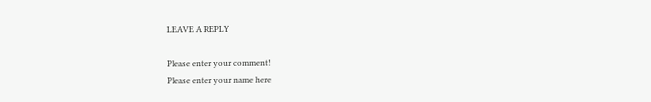LEAVE A REPLY

Please enter your comment!
Please enter your name here